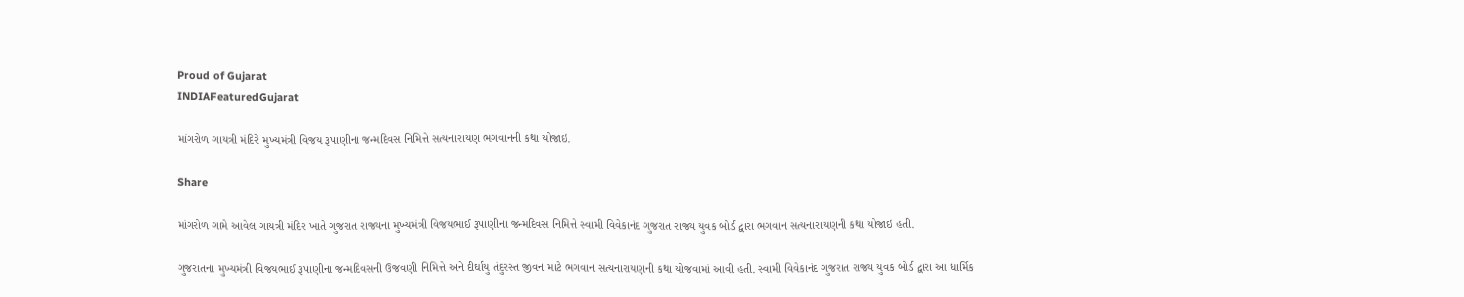Proud of Gujarat
INDIAFeaturedGujarat

માંગરોળ ગાયત્રી મંદિરે મુખ્યમંત્રી વિજય રૂપાણીના જન્મદિવસ નિમિત્તે સત્યનારાયણ ભગવાનની કથા યોજાઇ.

Share

માંગરોળ ગામે આવેલ ગાયત્રી મંદિર ખાતે ગુજરાત રાજ્યના મુખ્યમંત્રી વિજયભાઈ રૂપાણીના જન્મદિવસ નિમિત્તે સ્વામી વિવેકાનંદ ગુજરાત રાજ્ય યુવક બોર્ડ દ્વારા ભગવાન સત્યનારાયણની કથા યોજાઇ હતી.

ગુજરાતના મુખ્યમંત્રી વિજયભાઈ રૂપાણીના જન્મદિવસની ઉજવણી નિમિત્તે અને દીર્ઘાયુ તંદુરસ્ત જીવન માટે ભગવાન સત્યનારાયણની કથા યોજવામાં આવી હતી. સ્વામી વિવેકાનંદ ગુજરાત રાજ્ય યુવક બોર્ડ દ્વારા આ ધાર્મિક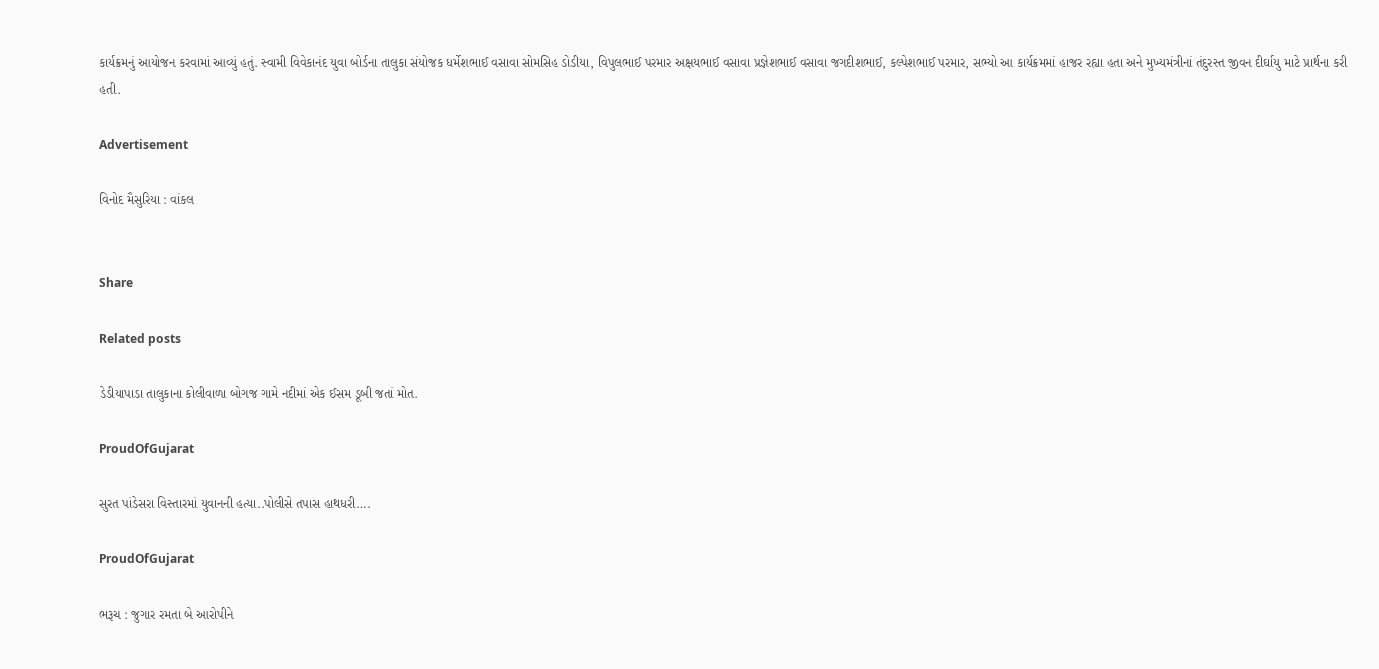કાર્યક્રમનું આયોજન કરવામાં આવ્યું હતું. સ્વામી વિવેકાનંદ યુવા બોર્ડના તાલુકા સંયોજક ધર્મેશભાઈ વસાવા સોમસિહ ડોડીયા, વિપુલભાઈ પરમાર અક્ષયભાઈ વસાવા પ્રજ્ઞેશભાઈ વસાવા જગદીશભાઈ, કલ્પેશભાઈ પરમાર, સભ્યો આ કાર્યક્રમમાં હાજર રહ્યા હતા અને મુખ્યમંત્રીનાં તંદુરસ્ત જીવન દીર્ઘાયુ માટે પ્રાર્થના કરી હતી.

Advertisement

વિનોદ મૈસુરિયા : વાંકલ


Share

Related posts

ડેડીયાપાડા તાલુકાના કોલીવાળા બોગજ ગામે નદીમાં એક ઈસમ ડૂબી જતાં મોત.

ProudOfGujarat

સુરત પાંડેસરા વિસ્તારમાં યુવાનની હત્યા..પોલીસે તપાસ હાથધરી….

ProudOfGujarat

ભરૂચ : જુગાર રમતા બે આરોપીને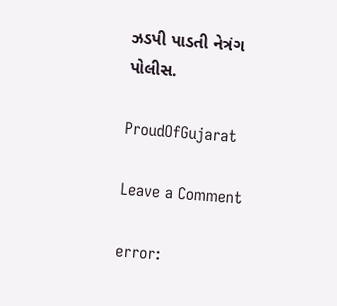ઝડપી પાડતી નેત્રંગ પોલીસ.

ProudOfGujarat

Leave a Comment

error: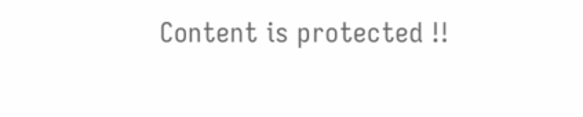Content is protected !!